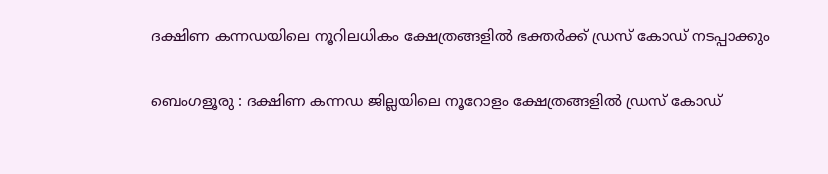ദക്ഷിണ കന്നഡയിലെ നൂറിലധികം ക്ഷേത്രങ്ങളിൽ ഭക്തർക്ക് ഡ്രസ് കോഡ് നടപ്പാക്കും

ബെംഗളൂരു : ദക്ഷിണ കന്നഡ ജില്ലയിലെ നൂറോളം ക്ഷേത്രങ്ങളിൽ ഡ്രസ് കോഡ്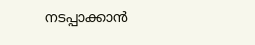നടപ്പാക്കാൻ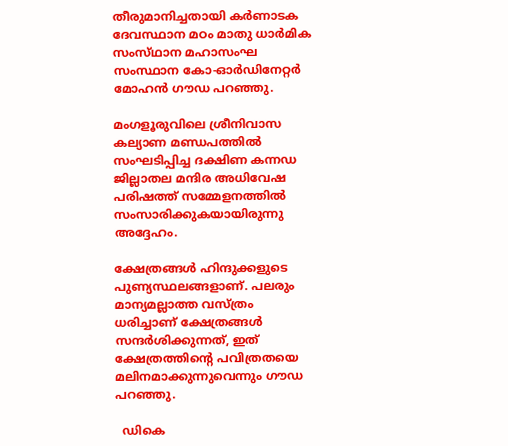തീരുമാനിച്ചതായി കർണാടക ദേവസ്ഥാന മഠം മാതു ധാർമിക സംസ്‌ഥാന മഹാസംഘ സംസ്ഥാന കോ-ഓർഡിനേറ്റർ മോഹൻ ഗൗഡ പറഞ്ഞു.

മംഗളൂരുവിലെ ശ്രീനിവാസ കല്യാണ മണ്ഡപത്തിൽ സംഘടിപ്പിച്ച ദക്ഷിണ കന്നഡ ജില്ലാതല മന്ദിര അധിവേഷ പരിഷത്ത് സമ്മേളനത്തിൽ സംസാരിക്കുകയായിരുന്നു അദ്ദേഹം.

ക്ഷേത്രങ്ങൾ ഹിന്ദുക്കളുടെ പുണ്യസ്ഥലങ്ങളാണ്. പലരും മാന്യമല്ലാത്ത വസ്ത്രം ധരിച്ചാണ് ക്ഷേത്രങ്ങൾ സന്ദർശിക്കുന്നത്, ഇത് ക്ഷേത്രത്തിൻ്റെ പവിത്രതയെ മലിനമാക്കുന്നുവെന്നും ഗൗഡ പറഞ്ഞു.

  ഡികെ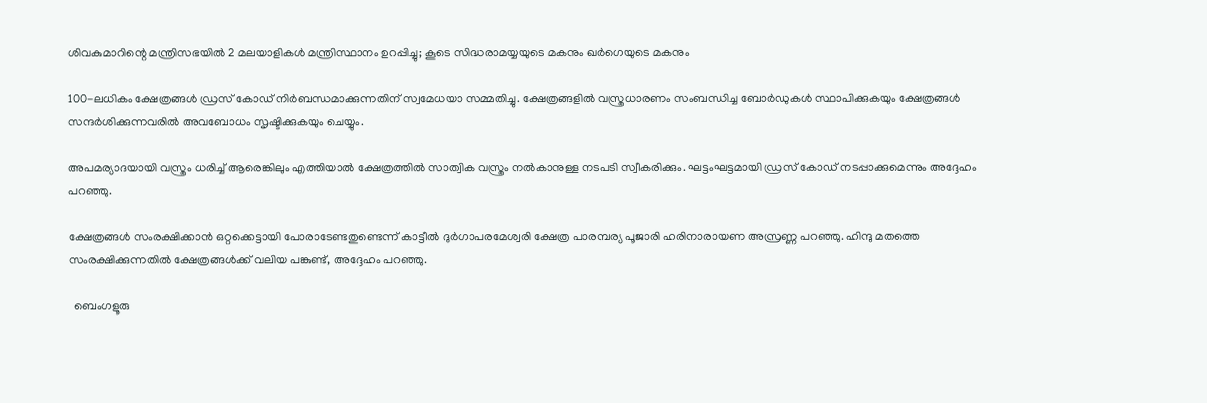ശിവകുമാറിന്റെ മന്ത്രിസഭയിൽ 2 മലയാളികൾ മന്ത്രിസ്ഥാനം ഉറപ്പിച്ചു; കൂടെ സിദ്ധരാമയ്യയുടെ മകനും ഖർഗെയുടെ മകനും

100-ലധികം ക്ഷേത്രങ്ങൾ ഡ്രസ് കോഡ് നിർബന്ധമാക്കുന്നതിന് സ്വമേധയാ സമ്മതിച്ചു. ക്ഷേത്രങ്ങളിൽ വസ്ത്രധാരണം സംബന്ധിച്ച ബോർഡുകൾ സ്ഥാപിക്കുകയും ക്ഷേത്രങ്ങൾ സന്ദർശിക്കുന്നവരിൽ അവബോധം സൃഷ്ടിക്കുകയും ചെയ്യും.

അപമര്യാദയായി വസ്ത്രം ധരിച്ച് ആരെങ്കിലും എത്തിയാൽ ക്ഷേത്രത്തിൽ സാത്വിക വസ്ത്രം നൽകാനുള്ള നടപടി സ്വീകരിക്കും. ഘട്ടംഘട്ടമായി ഡ്രസ് കോഡ് നടപ്പാക്കുമെന്നും അദ്ദേഹം പറഞ്ഞു.

ക്ഷേത്രങ്ങൾ സംരക്ഷിക്കാൻ ഒറ്റക്കെട്ടായി പോരാടേണ്ടതുണ്ടെന്ന് കാട്ടീൽ ദുർഗാപരമേശ്വരി ക്ഷേത്ര പാരമ്പര്യ പൂജാരി ഹരിനാരായണ അസ്രണ്ണ പറഞ്ഞു. ഹിന്ദു മതത്തെ സംരക്ഷിക്കുന്നതിൽ ക്ഷേത്രങ്ങൾക്ക് വലിയ പങ്കുണ്ട്, അദ്ദേഹം പറഞ്ഞു.

  ബെംഗളൂരു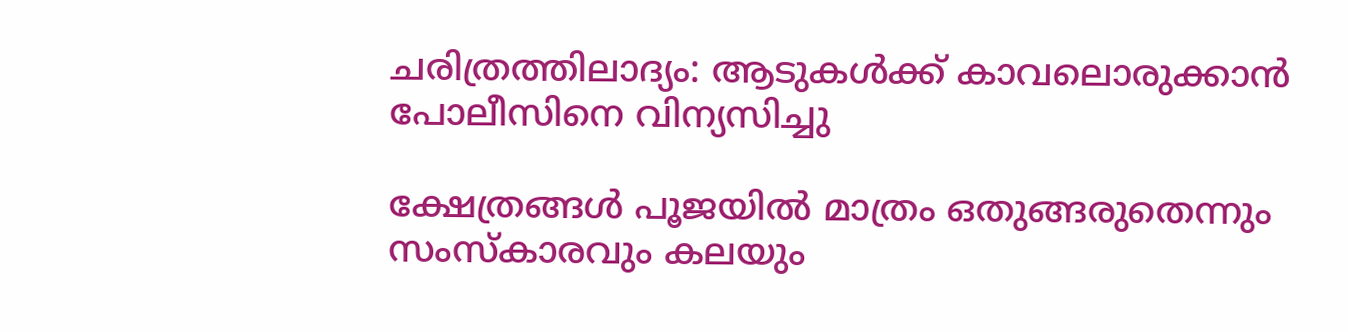ചരിത്രത്തിലാദ്യം: ആടുകൾക്ക് കാവലൊരുക്കാൻ പോലീസിനെ വിന്യസിച്ചു

ക്ഷേത്രങ്ങൾ പൂജയിൽ മാത്രം ഒതുങ്ങരുതെന്നും സംസ്‌കാരവും കലയും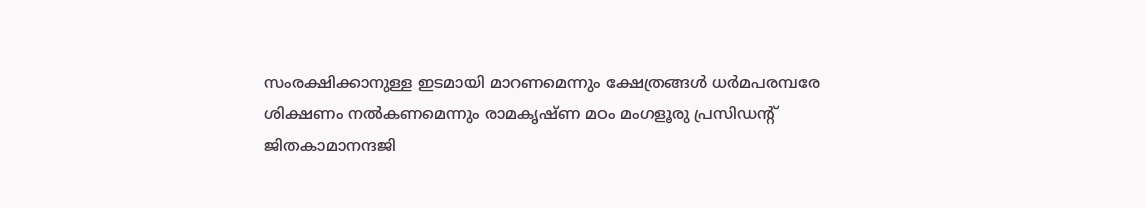സംരക്ഷിക്കാനുള്ള ഇടമായി മാറണമെന്നും ക്ഷേത്രങ്ങൾ ധർമപരമ്പരേ ശിക്ഷണം നൽകണമെന്നും രാമകൃഷ്ണ മഠം മംഗളൂരു പ്രസിഡൻ്റ് ജിതകാമാനന്ദജി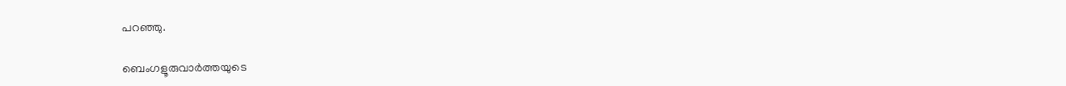പറഞ്ഞു.

ബെംഗളൂരുവാർത്തയുടെ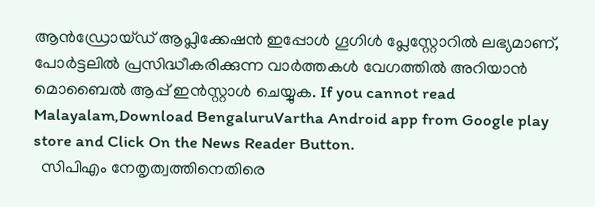ആൻഡ്രോയ്ഡ് ആപ്ലിക്കേഷൻ ഇപ്പോൾ ഗൂഗിൾ പ്ലേസ്റ്റോറിൽ ലഭ്യമാണ്, പോർട്ടലിൽ പ്രസിദ്ധീകരിക്കുന്ന വാർത്തകൾ വേഗത്തിൽ അറിയാൻ മൊബൈൽ ആപ്പ് ഇൻസ്റ്റാൾ ചെയ്യുക. If you cannot read Malayalam,Download BengaluruVartha Android app from Google play store and Click On the News Reader Button.
  സിപിഎം നേതൃത്വത്തിനെതിരെ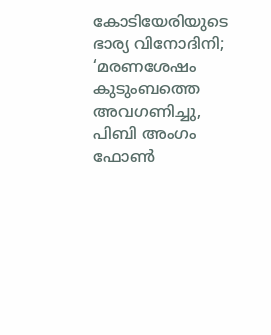കോടിയേരിയുടെ ഭാര്യ വിനോദിനി; ‘മരണശേഷം കുടുംബത്തെ അവഗണിച്ചു, പിബി അംഗം ഫോൺ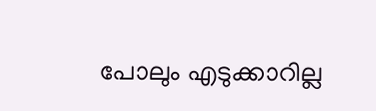പോലും എടുക്കാറില്ല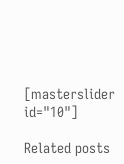[masterslider id="10"]

Related posts